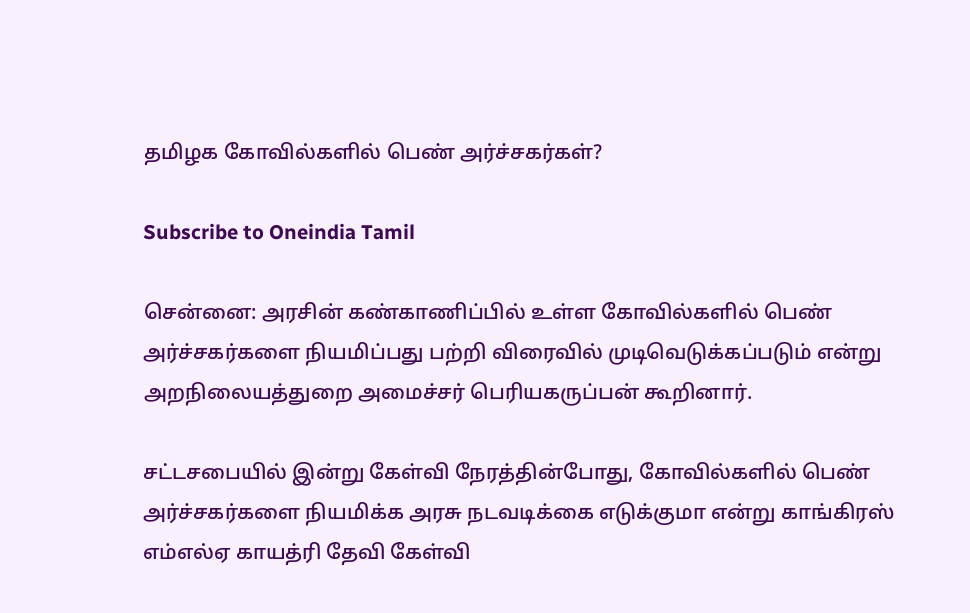தமிழக கோவில்களில் பெண் அர்ச்சகர்கள்?

Subscribe to Oneindia Tamil

சென்னை: அரசின் கண்காணிப்பில் உள்ள கோவில்களில் பெண் அர்ச்சகர்களை நியமிப்பது பற்றி விரைவில் முடிவெடுக்கப்படும் என்று அறநிலையத்துறை அமைச்சர் பெரியகருப்பன் கூறினார்.

சட்டசபையில் இன்று கேள்வி நேரத்தின்போது, கோவில்களில் பெண் அர்ச்சகர்களை நியமிக்க அரசு நடவடிக்கை எடுக்குமா என்று காங்கிரஸ் எம்எல்ஏ காயத்ரி தேவி கேள்வி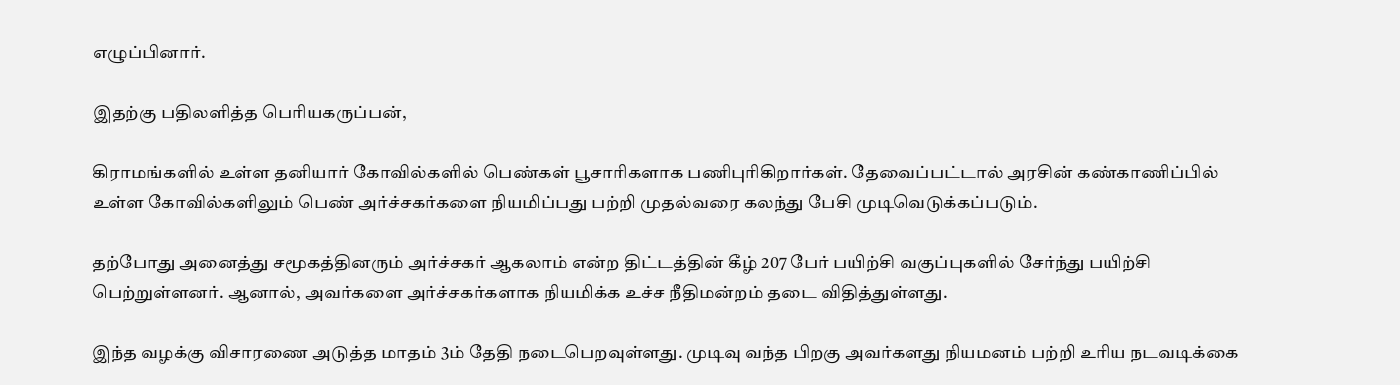எழுப்பினார்.

இதற்கு பதிலளித்த பெரியகருப்பன்,

கிராமங்களில் உள்ள தனியார் கோவில்களில் பெண்கள் பூசாரிகளாக பணிபுரிகிறார்கள். தேவைப்பட்டால் அரசின் கண்காணிப்பில் உள்ள கோவில்களிலும் பெண் அர்ச்சகர்களை நியமிப்பது பற்றி முதல்வரை கலந்து பேசி முடிவெடுக்கப்படும்.

தற்போது அனைத்து சமூகத்தினரும் அர்ச்சகர் ஆகலாம் என்ற திட்டத்தின் கீழ் 207 பேர் பயிற்சி வகுப்புகளில் சேர்ந்து பயிற்சி பெற்றுள்ளனர். ஆனால், அவர்களை அர்ச்சகர்களாக நியமிக்க உச்ச நீதிமன்றம் தடை விதித்துள்ளது.

இந்த வழக்கு விசாரணை அடுத்த மாதம் 3ம் தேதி நடைபெறவுள்ளது. முடிவு வந்த பிறகு அவர்களது நியமனம் பற்றி உரிய நடவடிக்கை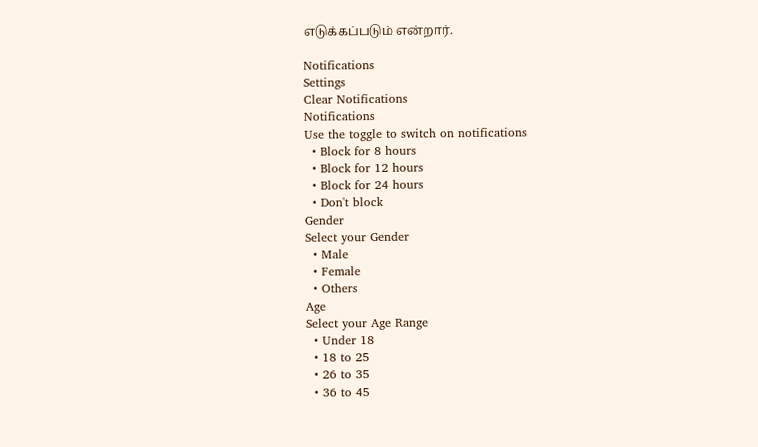எடுக்கப்படும் என்றார்.

Notifications
Settings
Clear Notifications
Notifications
Use the toggle to switch on notifications
  • Block for 8 hours
  • Block for 12 hours
  • Block for 24 hours
  • Don't block
Gender
Select your Gender
  • Male
  • Female
  • Others
Age
Select your Age Range
  • Under 18
  • 18 to 25
  • 26 to 35
  • 36 to 45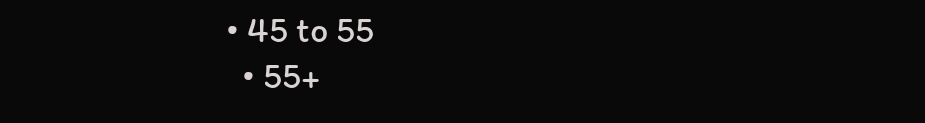• 45 to 55
  • 55+